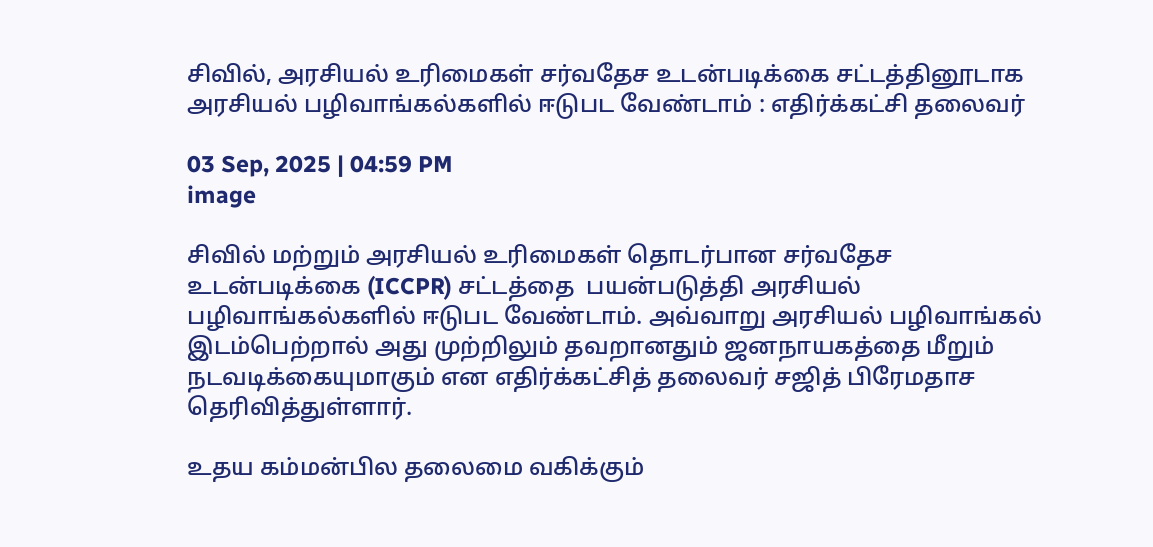சிவில், அரசியல் உரிமைகள் சர்வதேச உடன்படிக்கை சட்டத்தினூடாக அரசியல் பழிவாங்கல்களில் ஈடுபட வேண்டாம் : எதிர்க்கட்சி தலைவர்

03 Sep, 2025 | 04:59 PM
image

சிவில் மற்றும் அரசியல் உரிமைகள் தொடர்பான சர்வதேச உடன்படிக்கை (ICCPR) சட்டத்தை  பயன்படுத்தி அரசியல் பழிவாங்கல்களில் ஈடுபட வேண்டாம். அவ்வாறு அரசியல் பழிவாங்கல் இடம்பெற்றால் அது முற்றிலும் தவறானதும் ஜனநாயகத்தை மீறும் நடவடிக்கையுமாகும் என எதிர்க்கட்சித் தலைவர் சஜித் பிரேமதாச தெரிவித்துள்ளார்.

உதய கம்மன்பில தலைமை வகிக்கும்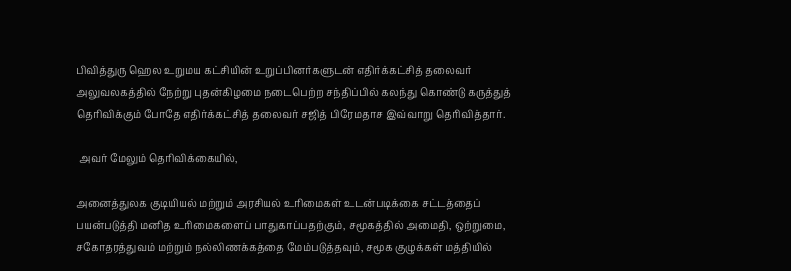பிவித்துரு ஹெல உறுமய கட்சியின் உறுப்பினர்களுடன் எதிர்க்கட்சித் தலைவர் அலுவலகத்தில் நேற்று புதன்கிழமை நடைபெற்ற சந்திப்பில் கலந்து கொண்டு கருத்துத் தெரிவிக்கும் போதே எதிர்க்கட்சித் தலைவர் சஜித் பிரேமதாச இவ்வாறு தெரிவித்தார்.

 அவர் மேலும் தெரிவிக்கையில்,

அனைத்துலக குடியியல் மற்றும் அரசியல் உரிமைகள் உடன்படிக்கை சட்டத்தைப் பயன்படுத்தி மனித உரிமைகளைப் பாதுகாப்பதற்கும், சமூகத்தில் அமைதி, ஒற்றுமை, சகோதரத்துவம் மற்றும் நல்லிணக்கத்தை மேம்படுத்தவும், சமூக குழுக்கள் மத்தியில்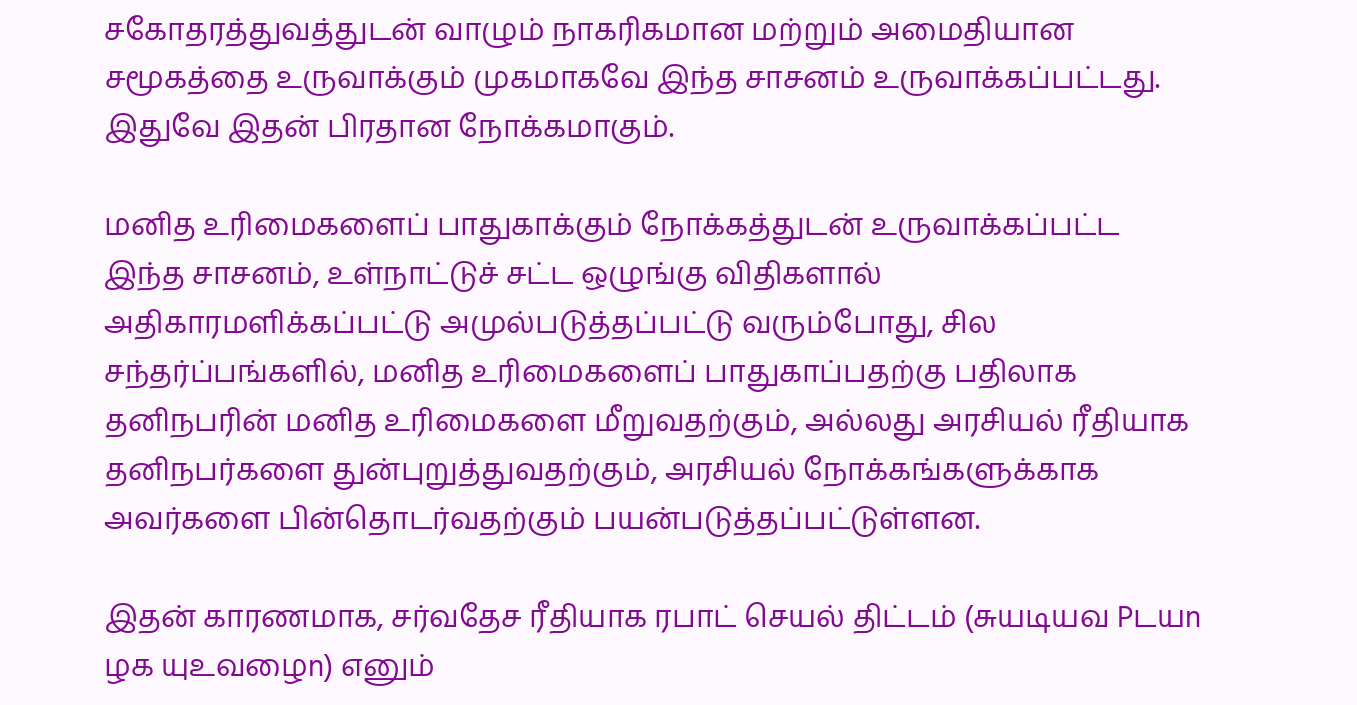சகோதரத்துவத்துடன் வாழும் நாகரிகமான மற்றும் அமைதியான சமூகத்தை உருவாக்கும் முகமாகவே இந்த சாசனம் உருவாக்கப்பட்டது. இதுவே இதன் பிரதான நோக்கமாகும்.

மனித உரிமைகளைப் பாதுகாக்கும் நோக்கத்துடன் உருவாக்கப்பட்ட இந்த சாசனம், உள்நாட்டுச் சட்ட ஒழுங்கு விதிகளால் அதிகாரமளிக்கப்பட்டு அமுல்படுத்தப்பட்டு வரும்போது, சில சந்தர்ப்பங்களில், மனித உரிமைகளைப் பாதுகாப்பதற்கு பதிலாக  தனிநபரின் மனித உரிமைகளை மீறுவதற்கும், அல்லது அரசியல் ரீதியாக தனிநபர்களை துன்புறுத்துவதற்கும், அரசியல் நோக்கங்களுக்காக அவர்களை பின்தொடர்வதற்கும் பயன்படுத்தப்பட்டுள்ளன.

இதன் காரணமாக, சர்வதேச ரீதியாக ரபாட் செயல் திட்டம் (சுயடியவ Pடயn ழக யுஉவழைn) எனும்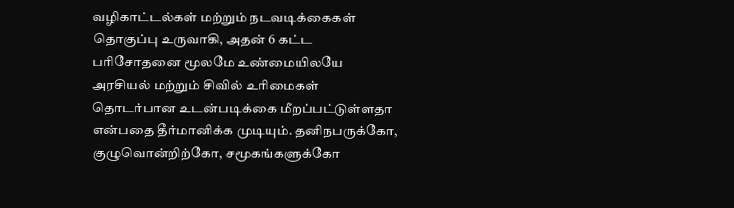வழிகாட்டல்கள் மற்றும் நடவடிக்கைகள் தொகுப்பு உருவாகி, அதன் 6 கட்ட பரிசோதனை மூலமே உண்மையிலயே அரசியல் மற்றும் சிவில் உரிமைகள் தொடர்பான உடன்படிக்கை மீறப்பட்டுள்ளதா என்பதை தீர்மானிக்க முடியும். தனிநபருக்கோ, குழுவொன்றிற்கோ, சமூகங்களுக்கோ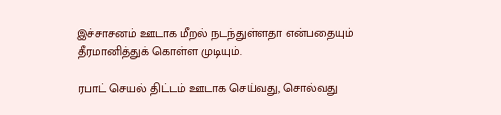இச்சாசனம் ஊடாக மீறல் நடந்துள்ளதா என்பதையும் தீரமானித்துக் கொள்ள முடியும்.

ரபாட் செயல் திட்டம் ஊடாக செய்வது, சொல்வது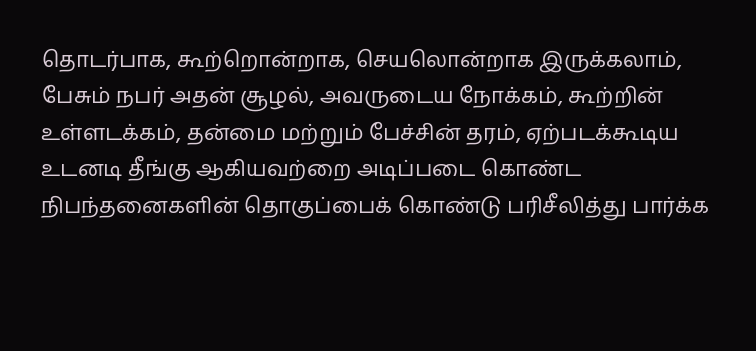தொடர்பாக, கூற்றொன்றாக, செயலொன்றாக இருக்கலாம், பேசும் நபர் அதன் சூழல், அவருடைய நோக்கம், கூற்றின் உள்ளடக்கம், தன்மை மற்றும் பேச்சின் தரம், ஏற்படக்கூடிய உடனடி தீங்கு ஆகியவற்றை அடிப்படை கொண்ட நிபந்தனைகளின் தொகுப்பைக் கொண்டு பரிசீலித்து பார்க்க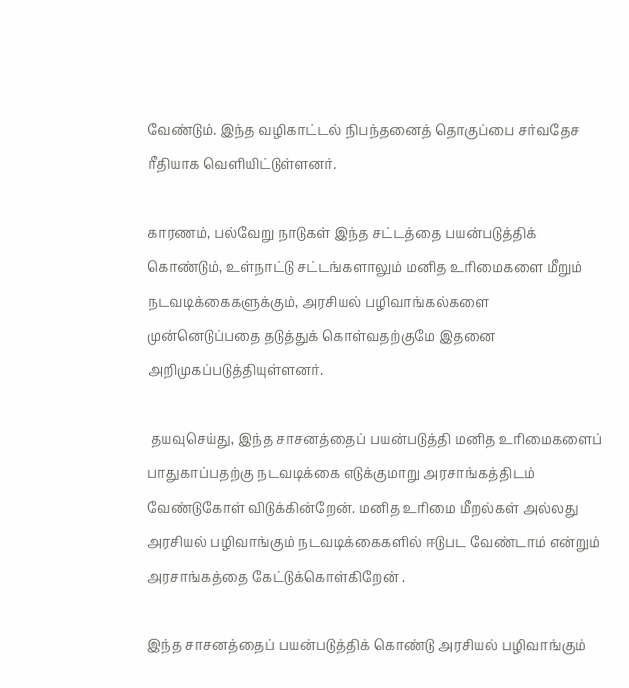வேண்டும். இந்த வழிகாட்டல் நிபந்தனைத் தொகுப்பை சர்வதேச ரீதியாக வெளியிட்டுள்ளனர்.

காரணம், பல்வேறு நாடுகள் இந்த சட்டத்தை பயன்படுத்திக் கொண்டும், உள்நாட்டு சட்டங்களாலும் மனித உரிமைகளை மீறும் நடவடிக்கைகளுக்கும், அரசியல் பழிவாங்கல்களை முன்னெடுப்பதை தடுத்துக் கொள்வதற்குமே இதனை அறிமுகப்படுத்தியுள்ளனர்.

 தயவுசெய்து, இந்த சாசனத்தைப் பயன்படுத்தி மனித உரிமைகளைப் பாதுகாப்பதற்கு நடவடிக்கை எடுக்குமாறு அரசாங்கத்திடம் வேண்டுகோள் விடுக்கின்றேன். மனித உரிமை மீறல்கள் அல்லது அரசியல் பழிவாங்கும் நடவடிக்கைகளில் ஈடுபட வேண்டாம் என்றும் அரசாங்கத்தை கேட்டுக்கொள்கிறேன் .

இந்த சாசனத்தைப் பயன்படுத்திக் கொண்டு அரசியல் பழிவாங்கும்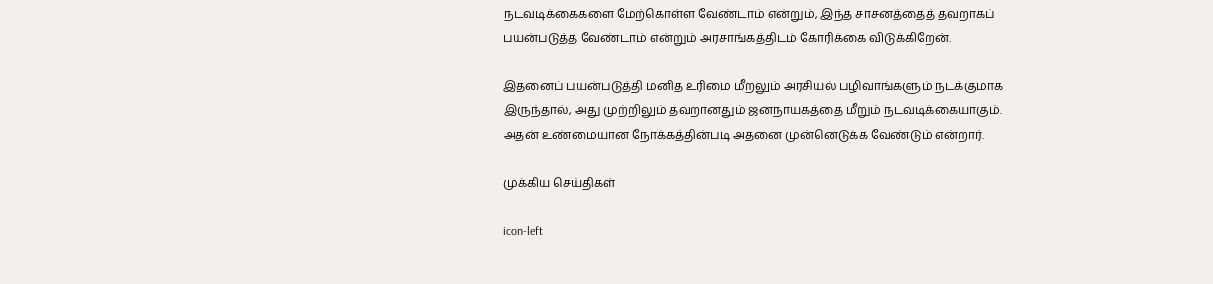நடவடிக்கைகளை மேற்கொள்ள வேண்டாம் என்றும், இந்த சாசனத்தைத் தவறாகப் பயன்படுத்த வேண்டாம் என்றும் அரசாங்கத்திடம் கோரிக்கை விடுக்கிறேன்.

இதனைப் பயன்படுத்தி மனித உரிமை மீறலும் அரசியல் பழிவாங்களும் நடக்குமாக இருந்தால், அது முற்றிலும் தவறானதும் ஜனநாயகத்தை மீறும் நடவடிக்கையாகும். அதன் உண்மையான நோக்கத்தின்படி அதனை முன்னெடுக்க வேண்டும் என்றார்.

முக்கிய செய்திகள்

icon-left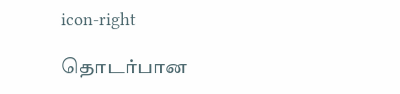icon-right

தொடர்பான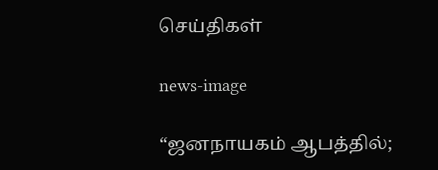செய்திகள்

news-image

“ஜனநாயகம் ஆபத்தில்;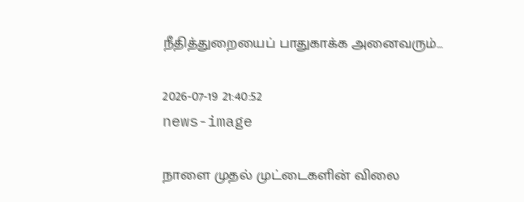நீதித்துறையைப் பாதுகாக்க அனைவரும்...

2026-07-19 21:40:52
news-image

நாளை முதல் முட்டைகளின் விலை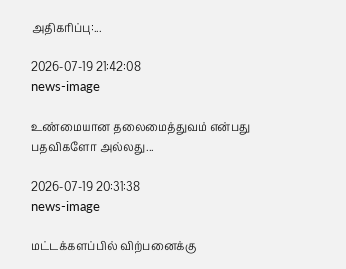அதிகரிப்பு:...

2026-07-19 21:42:08
news-image

உண்மையான தலைமைத்துவம் என்பது பதவிகளோ அல்லது...

2026-07-19 20:31:38
news-image

மட்டக்களப்பில் விற்பனைக்கு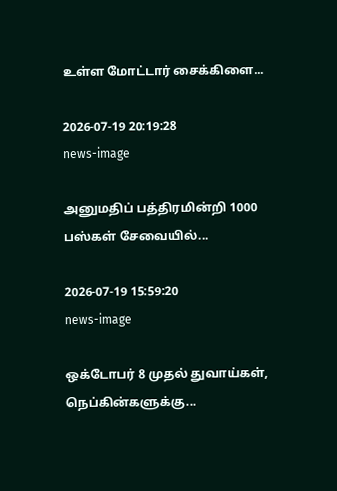உள்ள மோட்டார் சைக்கிளை...

2026-07-19 20:19:28
news-image

அனுமதிப் பத்திரமின்றி 1000 பஸ்கள் சேவையில்...

2026-07-19 15:59:20
news-image

ஒக்டோபர் 8 முதல் துவாய்கள், நெப்கின்களுக்கு...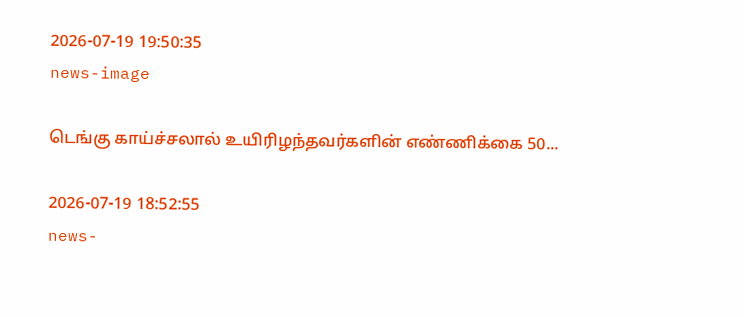2026-07-19 19:50:35
news-image

டெங்கு காய்ச்சலால் உயிரிழந்தவர்களின் எண்ணிக்கை 50...

2026-07-19 18:52:55
news-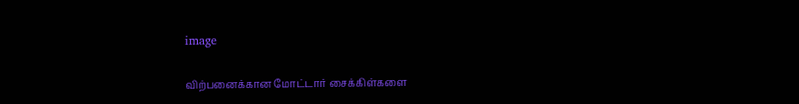image

விற்பனைக்கான மோட்டார் சைக்கிள்களை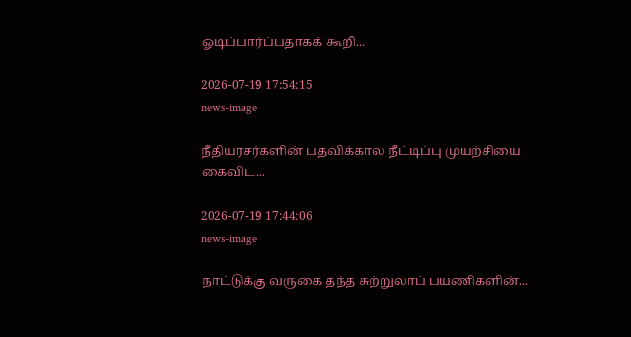ஓடிப்பார்ப்பதாகக் கூறி...

2026-07-19 17:54:15
news-image

நீதியரசர்களின் பதவிக்கால நீட்டிப்பு முயற்சியை கைவிட...

2026-07-19 17:44:06
news-image

நாட்டுக்கு வருகை தந்த சுற்றுலாப் பயணிகளின்...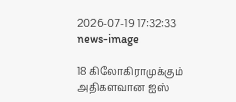2026-07-19 17:32:33
news-image

18 கிலோகிராமுக்கும் அதிகளவான ஐஸ்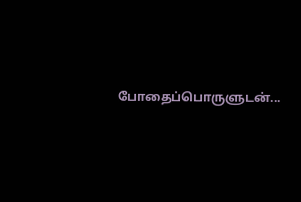போதைப்பொருளுடன்...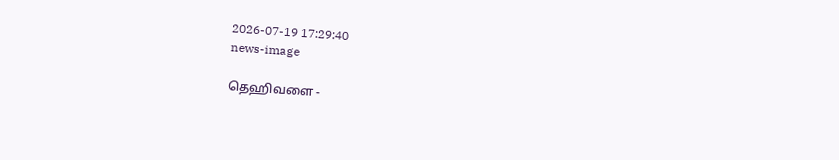2026-07-19 17:29:40
news-image

தெஹிவளை -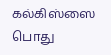கல்கிஸ்ஸை பொது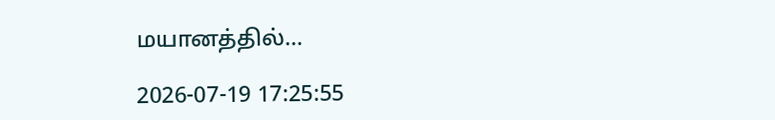மயானத்தில்...

2026-07-19 17:25:55